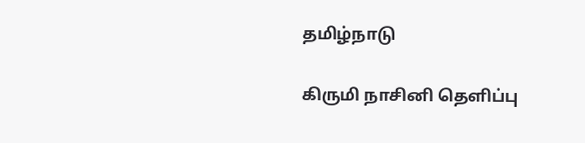தமிழ்நாடு

கிருமி நாசினி தெளிப்பு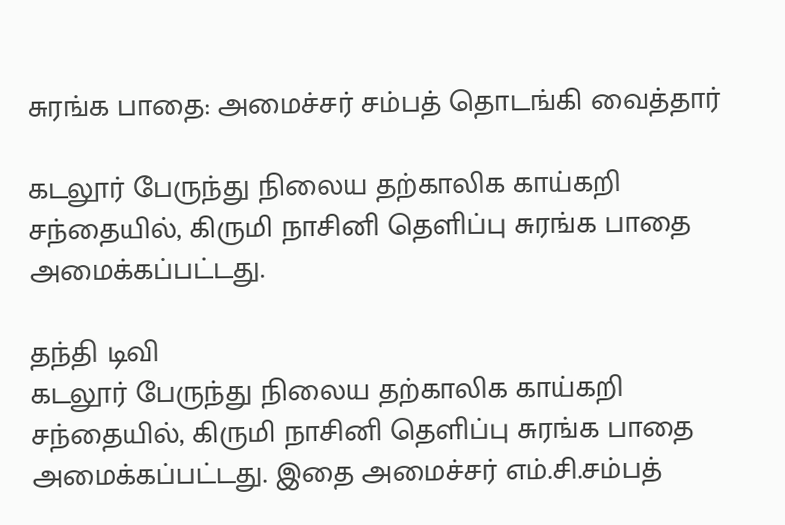சுரங்க பாதை: அமைச்சர் சம்பத் தொடங்கி வைத்தார்

கடலூர் பேருந்து நிலைய தற்காலிக காய்கறி சந்தையில், கிருமி நாசினி தெளிப்பு சுரங்க பாதை அமைக்கப்பட்டது.

தந்தி டிவி
கடலூர் பேருந்து நிலைய தற்காலிக காய்கறி சந்தையில், கிருமி நாசினி தெளிப்பு சுரங்க பாதை அமைக்கப்பட்டது. இதை அமைச்சர் எம்.சி.சம்பத்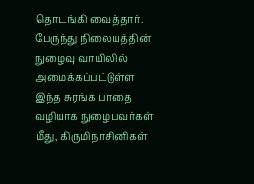தொடங்கி வைத்தார். பேருந்து நிலையத்தின் நுழைவு வாயிலில் அமைக்கப்பட்டுள்ள இந்த சுரங்க பாதை வழியாக நுழைபவர்கள் மீது, கிருமிநாசினிகள்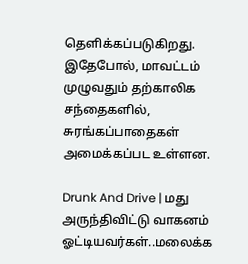தெளிக்கப்படுகிறது. இதேபோல், மாவட்டம் முழுவதும் தற்காலிக சந்தைகளில், சுரங்கப்பாதைகள் அமைக்கப்பட உள்ளன.

Drunk And Drive | மது அருந்திவிட்டு வாகனம் ஓட்டியவர்கள்..மலைக்க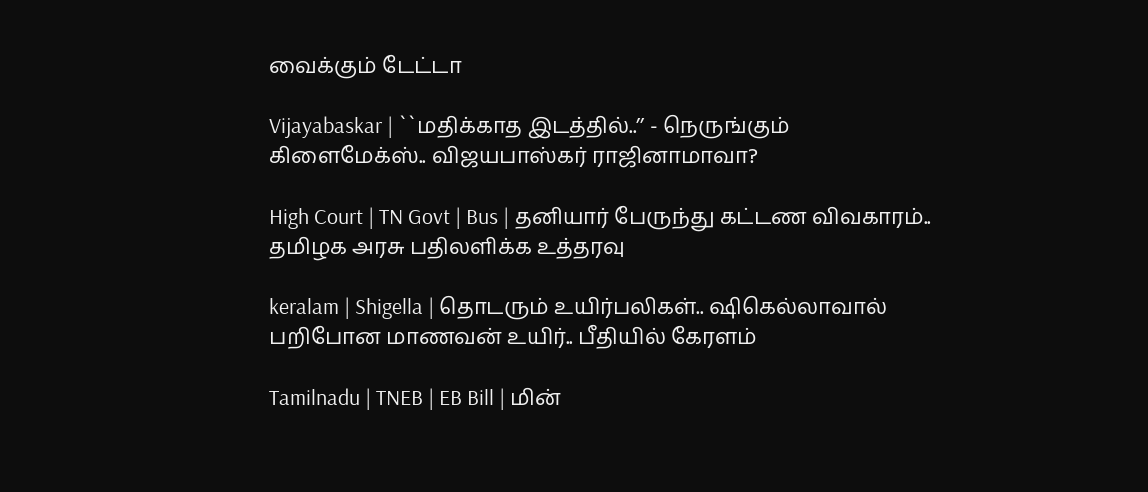வைக்கும் டேட்டா

Vijayabaskar | ``மதிக்காத இடத்தில்..’’ - நெருங்கும் கிளைமேக்ஸ்.. விஜயபாஸ்கர் ராஜினாமாவா?

High Court | TN Govt | Bus | தனியார் பேருந்து கட்டண விவகாரம்.. தமிழக அரசு பதிலளிக்க உத்தரவு

keralam | Shigella | தொடரும் உயிர்பலிகள்.. ஷிகெல்லாவால் பறிபோன மாணவன் உயிர்.. பீதியில் கேரளம்

Tamilnadu | TNEB | EB Bill | மின்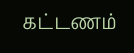கட்டணம்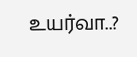உயர்வா..?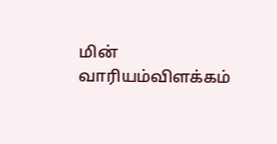மின் வாரியம்விளக்கம்